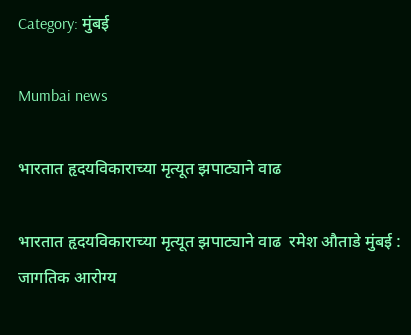Category: मुंबई

Mumbai news

भारतात हृदयविकाराच्या मृत्यूत झपाट्याने वाढ

भारतात हृदयविकाराच्या मृत्यूत झपाट्याने वाढ  रमेश औताडे मुंबई : जागतिक आरोग्य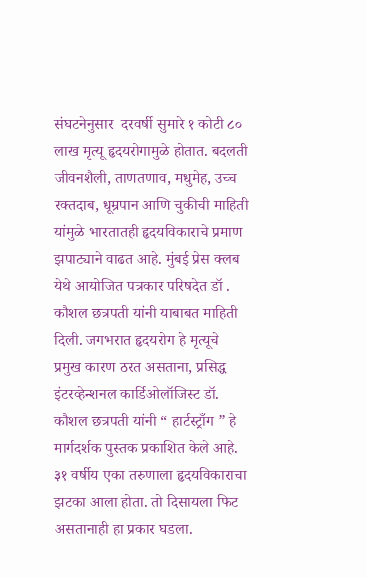संघटनेनुसार  दरवर्षी सुमारे १ कोटी ८० लाख मृत्यू हृदयरोगामुळे होतात. बदलती जीवनशैली, ताणतणाव, मधुमेह, उच्च रक्तदाब, धूम्रपान आणि चुकीची माहिती यांमुळे भारतातही हृदयविकाराचे प्रमाण झपाट्याने वाढत आहे. मुंबई प्रेस क्लब येथे आयोजित पत्रकार परिषदेत डॉ . कौशल छत्रपती यांनी याबाबत माहिती दिली. जगभरात हृदयरोग हे मृत्यूचे प्रमुख कारण ठरत असताना, प्रसिद्ध इंटरव्हेन्शनल कार्डिओलॉजिस्ट डॉ. कौशल छत्रपती यांनी “ हार्टस्ट्राँग ” हे मार्गदर्शक पुस्तक प्रकाशित केले आहे. ३१ वर्षीय एका तरुणाला हृदयविकाराचा झटका आला होता. तो दिसायला फिट असतानाही हा प्रकार घडला.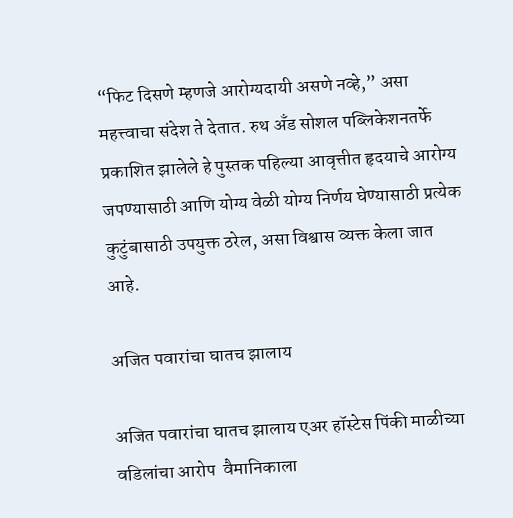“फिट दिसणे म्हणजे आरोग्यदायी असणे नव्हे,” असा महत्त्वाचा संदेश ते देतात. रुथ अँड सोशल पब्लिकेशनतर्फे प्रकाशित झालेले हे पुस्तक पहिल्या आवृत्तीत हृदयाचे आरोग्य जपण्यासाठी आणि योग्य वेळी योग्य निर्णय घेण्यासाठी प्रत्येक कुटुंबासाठी उपयुक्त ठरेल, असा विश्वास व्यक्त केला जात आहे.

अजित पवारांचा घातच झालाय

अजित पवारांचा घातच झालाय एअर हॉस्टेस पिंकी माळीच्या वडिलांचा आरोप  वैमानिकाला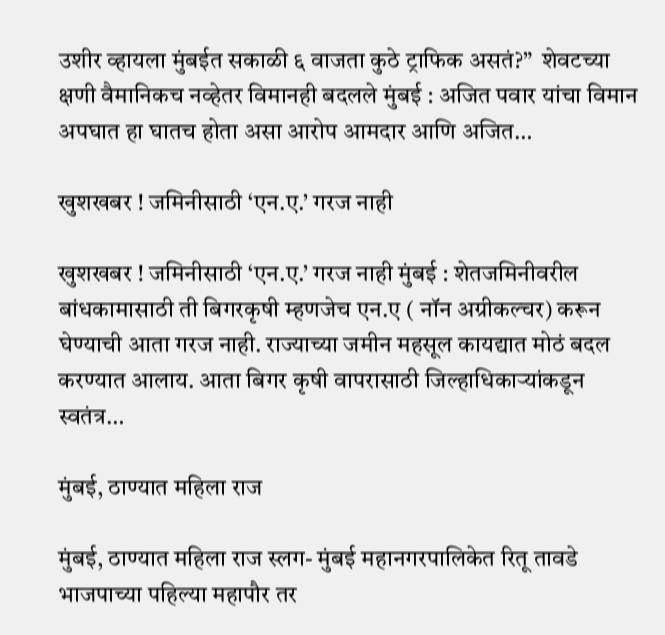उशीर व्हायला मुंबईत सकाळी ६ वाजता कुठे ट्राफिक असतं?”  शेवटच्या क्षणी वैमानिकच नव्हेतर विमानही बदलले मुंबई : अजित पवार यांचा विमान अपघात हा घातच होता असा आरोप आमदार आणि अजित…

खुशखबर ! जमिनीसाठी ‘एन.ए.’ गरज नाही

खुशखबर ! जमिनीसाठी ‘एन.ए.’ गरज नाही मुंबई : शेतजमिनीवरील बांधकामासाठी ती बिगरकृषी म्हणजेच एन.ए ( नॉन अग्रीकल्चर) करून घेण्याची आता गरज नाही. राज्याच्या जमीन महसूल कायद्यात मोठं बदल करण्यात आलाय. आता बिगर कृषी वापरासाठी जिल्हाधिकाऱ्यांकडून स्वतंत्र…

मुंबई, ठाण्यात महिला राज

मुंबई, ठाण्यात महिला राज स्लग- मुंबई महानगरपालिकेत रितू तावडे भाजपाच्या पहिल्या महापौर तर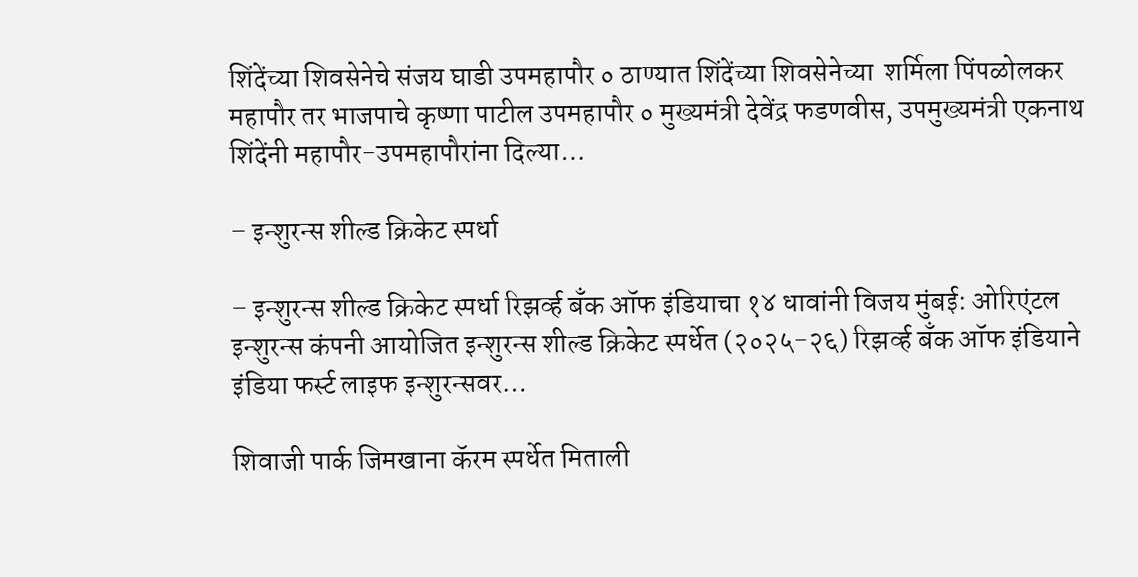शिंदेंच्या शिवसेनेचे संजय घाडी उपमहापौर ० ठाण्यात शिंदेंच्या शिवसेनेच्या  शर्मिला पिंपळोलकर महापौर तर भाजपाचे कृष्णा पाटील उपमहापौर ० मुख्यमंत्री देवेंद्र फडणवीस, उपमुख्यमंत्री एकनाथ शिंदेंनी महापौर-उपमहापौरांना दिल्या…

– इन्शुरन्स शील्ड क्रिकेट स्पर्धा

– इन्शुरन्स शील्ड क्रिकेट स्पर्धा रिझर्व्ह बँक ऑफ इंडियाचा १४ धावांनी विजय मुंबई: ओरिएंटल इन्शुरन्स कंपनी आयोजित इन्शुरन्स शील्ड क्रिकेट स्पर्धेत (२०२५-२६) रिझर्व्ह बँक ऑफ इंडियाने इंडिया फर्स्ट लाइफ इन्शुरन्सवर…

शिवाजी पार्क जिमखाना कॅरम स्पर्धेत मिताली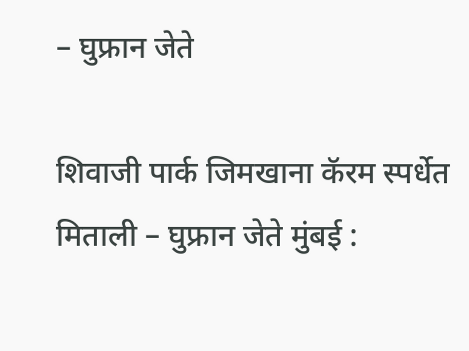– घुफ्रान जेते

शिवाजी पार्क जिमखाना कॅरम स्पर्धेत मिताली – घुफ्रान जेते मुंबई :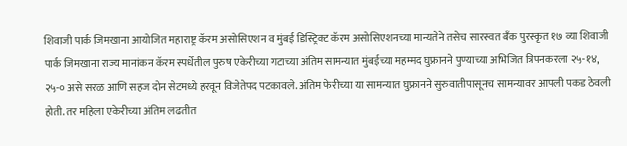शिवाजी पार्क जिमखाना आयोजित महाराष्ट्र कॅरम असोसिएशन व मुंबई डिस्ट्रिक्ट कॅरम असोसिएशनच्या मान्यतेने तसेच सारस्वत बँक पुरस्कृत १७ व्या शिवाजी पार्क जिमखाना राज्य मानांकन कॅरम स्पर्धेतील पुरुष एकेरीच्या गटाच्या अंतिम सामन्यात मुंबईच्या महम्मद घुफ्रानने पुण्याच्या अभिजित त्रिपनकरला २५-१४, २५-० असे सरळ आणि सहज दोन सेटमध्ये हरवून विजेतेपद पटकावले. अंतिम फेरीच्या या सामन्यात घुफ्रानने सुरुवातीपासूनच सामन्यावर आपली पकड ठेवली होती. तर महिला एकेरीच्या अंतिम लढतीत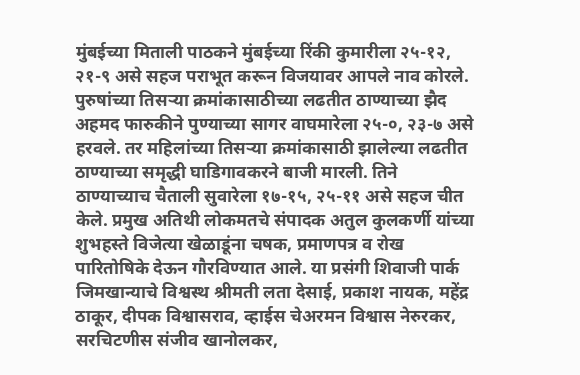मुंबईच्या मिताली पाठकने मुंबईच्या रिंकी कुमारीला २५-१२, २१-९ असे सहज पराभूत करून विजयावर आपले नाव कोरले. पुरुषांच्या तिसऱ्या क्रमांकासाठीच्या लढतीत ठाण्याच्या झैद अहमद फारुकीने पुण्याच्या सागर वाघमारेला २५-०, २३-७ असे हरवले. तर महिलांच्या तिसऱ्या क्रमांकासाठी झालेल्या लढतीत ठाण्याच्या समृद्धी घाडिगावकरने बाजी मारली. तिने ठाण्याच्याच चैताली सुवारेला १७-१५, २५-११ असे सहज चीत केले. प्रमुख अतिथी लोकमतचे संपादक अतुल कुलकर्णी यांच्या शुभहस्ते विजेत्या खेळाडूंना चषक, प्रमाणपत्र व रोख पारितोषिके देऊन गौरविण्यात आले. या प्रसंगी शिवाजी पार्क जिमखान्याचे विश्वस्थ श्रीमती लता देसाई, प्रकाश नायक, महेंद्र ठाकूर, दीपक विश्वासराव, व्हाईस चेअरमन विश्वास नेरुरकर, सरचिटणीस संजीव खानोलकर,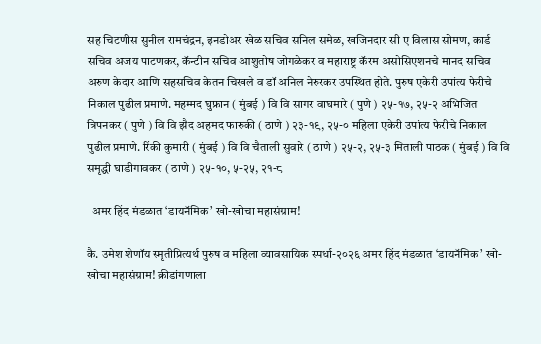सह चिटणीस सुनील रामचंद्रन, इनडोअर खेळ सचिव सनिल समेळ, खजिनदार सी ए विलास सोमण, कार्ड सचिव अजय पाटणकर, कॅन्टीन सचिव आशुतोष जोगळेकर व महाराष्ट्र कॅरम असोसिएशनचे मानद सचिव अरुण केदार आणि सहसचिव केतन चिखले व डॉ अनिल नेरुरकर उपस्थित होते. पुरुष एकेरी उपांत्य फेरीचे निकाल पुढील प्रमाणे. महम्मद घुफ्रान ( मुंबई ) वि वि सागर वाघमारे ( पुणे ) २५-१७, २५-२ अभिजित त्रिपनकर ( पुणे ) वि वि झैद अहमद फारुकी ( ठाणे ) २३-१९, २५-० महिला एकेरी उपांत्य फेरीचे निकाल पुढील प्रमाणे. रिंकी कुमारी ( मुंबई ) वि वि चैताली सुवारे ( ठाणे ) २५-२, २५-३ मिताली पाठक ( मुंबई ) वि वि समृद्धी घाडीगावकर ( ठाणे ) २५-१०, ५-२५, २१-८

  अमर हिंद मंडळात ‘डायनॅमिक’ खो-खोचा महासंग्राम!

कै. उमेश शेणॉय स्मृतीप्रित्यर्थ पुरुष व महिला व्यावसायिक स्पर्धा-२०२६ अमर हिंद मंडळात ‘डायनॅमिक’ खो-खोचा महासंग्राम! क्रीडांगणाला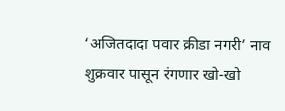‘अजितदादा पवार क्रीडा नगरी’ नाव शुक्रवार पासून रंगणार खो-खो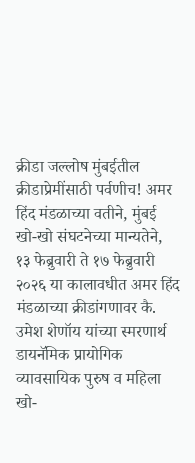क्रीडा जल्लोष मुंबईतील क्रीडाप्रेमींसाठी पर्वणीच! अमर हिंद मंडळाच्या वतीने, मुंबई खो-खो संघटनेच्या मान्यतेने, १३ फेब्रुवारी ते १७ फेब्रुवारी २०२६ या कालावधीत अमर हिंद मंडळाच्या क्रीडांगणावर कै. उमेश शेणॉय यांच्या स्मरणार्थ डायनॅमिक प्रायोगिक व्यावसायिक पुरुष व महिला खो-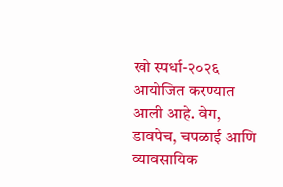खो स्पर्धा-२०२६ आयोजित करण्यात आली आहे. वेग, डावपेच, चपळाई आणि व्यावसायिक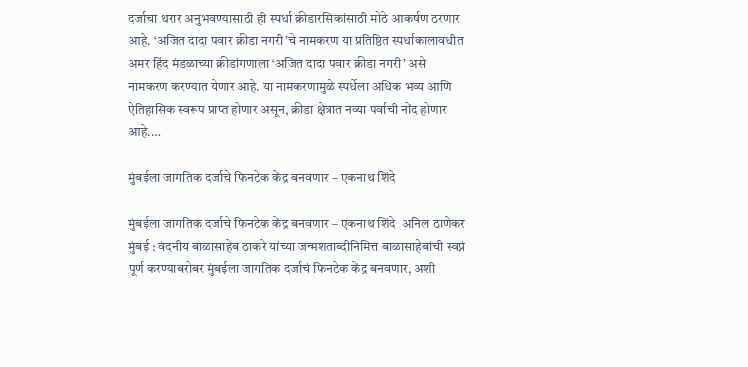दर्जाचा थरार अनुभवण्यासाठी ही स्पर्धा क्रीडारसिकांसाठी मोठे आकर्षण ठरणार आहे. ‘अजित दादा पवार क्रीडा नगरी’चे नामकरण या प्रतिष्ठित स्पर्धाकालावधीत अमर हिंद मंडळाच्या क्रीडांगणाला ‘अजित दादा पवार क्रीडा नगरी’ असे नामकरण करण्यात येणार आहे. या नामकरणामुळे स्पर्धेला अधिक भव्य आणि ऐतिहासिक स्वरूप प्राप्त होणार असून, क्रीडा क्षेत्रात नव्या पर्वाची नोंद होणार आहे.…

मुंबईला जागतिक दर्जाचे फिनटेक केंद्र बनवणार – एकनाथ शिंदे

मुंबईला जागतिक दर्जाचे फिनटेक केंद्र बनवणार – एकनाथ शिंदे  अनिल ठाणेकर मुंबई : वंदनीय बाळासाहेब ठाकरे यांच्या जन्मशताब्दीनिमित्त बाळासाहेबांची स्वप्नं पूर्ण करण्याबरोबर मुंबईला जागतिक दर्जाचं फिनटेक केंद्र बनवणार, अशी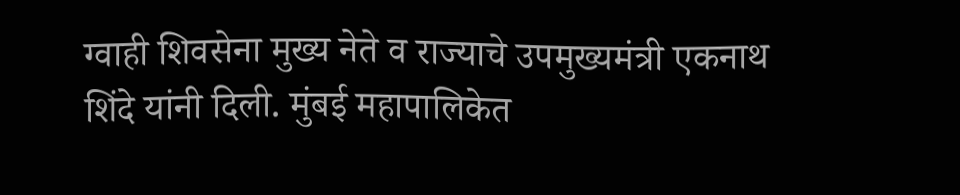ग्वाही शिवसेना मुख्य नेते व राज्याचे उपमुख्यमंत्री एकनाथ शिंदे यांनी दिली. मुंबई महापालिकेत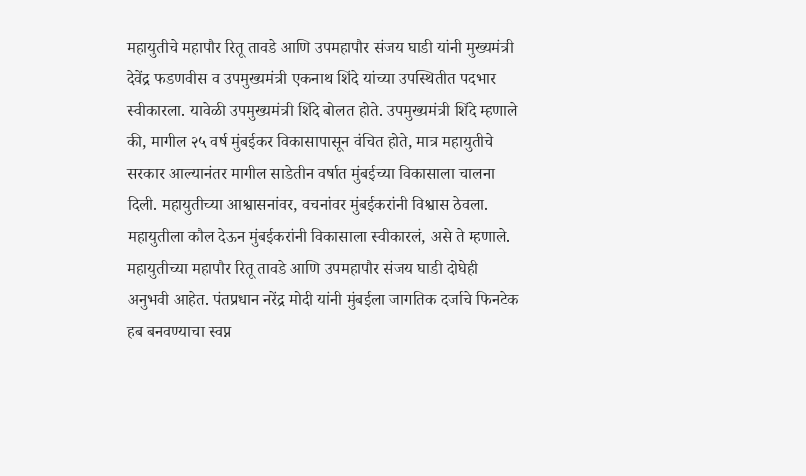महायुतीचे महापौर रितू तावडे आणि उपमहापौर संजय घाडी यांनी मुख्यमंत्री देवेंद्र फडणवीस व उपमुख्यमंत्री एकनाथ शिंदे यांच्या उपस्थितीत पदभार स्वीकारला. यावेळी उपमुख्यमंत्री शिंदे बोलत होते. उपमुख्यमंत्री शिंदे म्हणाले की, मागील २५ वर्ष मुंबईकर विकासापासून वंचित होते, मात्र महायुतीचे सरकार आल्यानंतर मागील साडेतीन वर्षात मुंबईच्या विकासाला चालना दिली. महायुतीच्या आश्वासनांवर, वचनांवर मुंबईकरांनी विश्वास ठेवला. महायुतीला कौल देऊन मुंबईकरांनी विकासाला स्वीकारलं, असे ते म्हणाले. महायुतीच्या महापौर रितू तावडे आणि उपमहापौर संजय घाडी दोघेही अनुभवी आहेत. पंतप्रधान नरेंद्र मोदी यांनी मुंबईला जागतिक दर्जाचे फिनटेक हब बनवण्याचा स्वप्न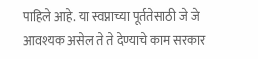पाहिले आहे. या स्वप्नाच्या पूर्ततेसाठी जे जे आवश्यक असेल ते ते देण्याचे काम सरकार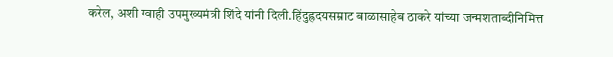करेल, अशी ग्वाही उपमुख्यमंत्री शिंदे यांनी दिली.हिंदुह्रदयसम्राट बाळासाहेब ठाकरे यांच्या जन्मशताब्दीनिमित्त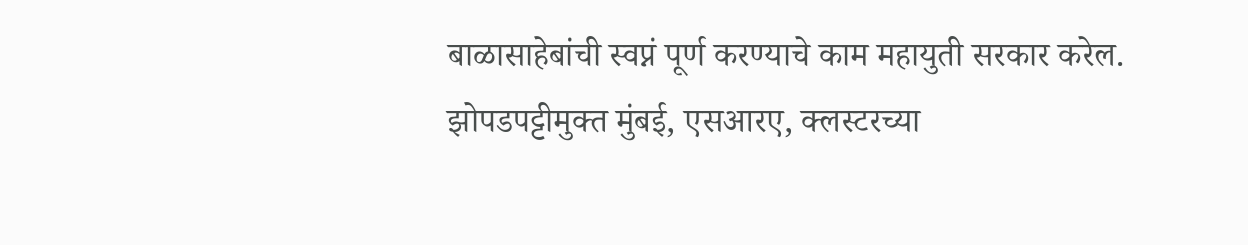बाळासाहेबांची स्वप्नं पूर्ण करण्याचे काम महायुती सरकार करेल. झोपडपट्टीमुक्त मुंबई, एसआरए, क्लस्टरच्या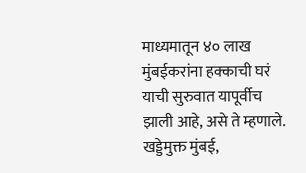माध्यमातून ४० लाख मुंबईकरांना हक्काची घरं याची सुरुवात यापूर्वीच झाली आहे, असे ते म्हणाले. खड्डेमुक्त मुंबई,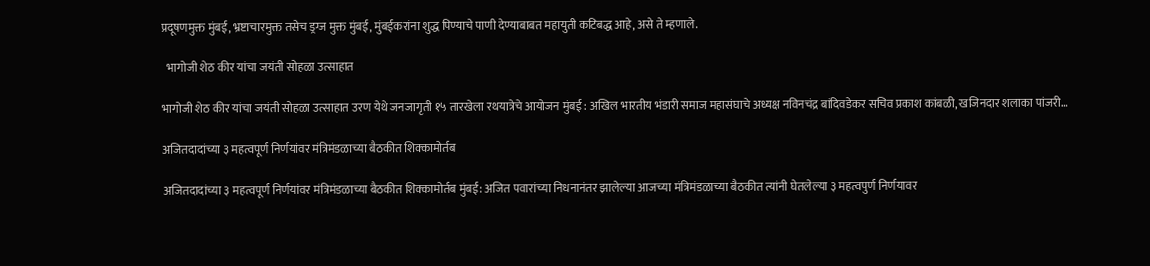प्रदूषणमुक्त मुंबई, भ्रष्टाचारमुक्त तसेच ड्रग्ज मुक्त मुंबई, मुंबईकरांना शुद्ध पिण्याचे पाणी देण्याबाबत महायुती कटिबद्ध आहे, असे ते म्हणाले.

  भागोजी शेठ कीर यांचा जयंती सोहळा उत्साहात

भागोजी शेठ कीर यांचा जयंती सोहळा उत्साहात उरण येथे जनजागृती १५ तारखेला रथयात्रेचे आयोजन मुंबई : अखिल भारतीय भंडारी समाज महासंघाचे अध्यक्ष नविनचंद्र बांदिवडेकर सचिव प्रकाश कांबळी, खजिनदार शलाका पांजरी…

अजितदादांच्या ३ महत्वपूर्ण निर्णयांवर मंत्रिमंडळाच्या बैठकीत शिक्कामोर्तब

अजितदादांच्या ३ महत्वपूर्ण निर्णयांवर मंत्रिमंडळाच्या बैठकीत शिक्कामोर्तब मुंबई: अजित पवारांच्या निधनानंतर झालेल्या आजच्या मंत्रिमंडळाच्या बैठकीत त्यांनी घेतलेल्या ३ महत्वपुर्ण निर्णयावर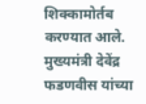शिक्कामोर्तब करण्यात आले. मुख्यमंत्री देवेंद्र फडणवीस यांच्या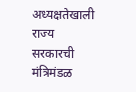अध्यक्षतेखाली राज्य सरकारची मंत्रिमंडळ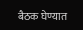बैठक घेण्यात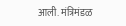आली. मंत्रिमंडळ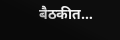बैठकीत…